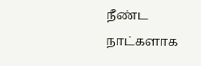நீண்ட நாட்களாக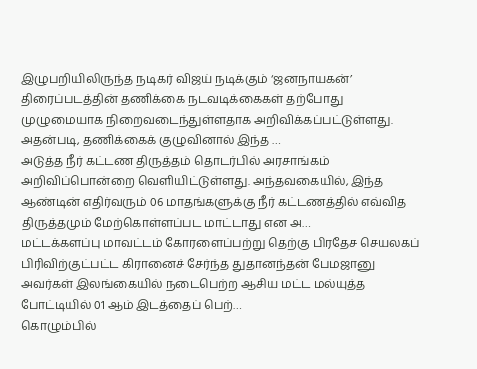இழுபறியிலிருந்த நடிகர் விஜய் நடிக்கும் ‘ஜனநாயகன்’ திரைப்படத்தின் தணிக்கை நடவடிக்கைகள் தற்போது முழுமையாக நிறைவடைந்துள்ளதாக அறிவிக்கப்பட்டுள்ளது. அதன்படி, தணிக்கைக் குழுவினால் இந்த …
அடுத்த நீர் கட்டண திருத்தம் தொடர்பில் அரசாங்கம் அறிவிப்பொன்றை வெளியிட்டுள்ளது. அந்தவகையில், இந்த ஆண்டின் எதிர்வரும் 06 மாதங்களுக்கு நீர் கட்டணத்தில் எவ்வித திருத்தமும் மேற்கொள்ளப்பட மாட்டாது என அ…
மட்டக்களப்பு மாவட்டம் கோரளைப்பற்று தெற்கு பிரதேச செயலகப் பிரிவிற்குட்பட்ட கிரானைச் சேர்ந்த துதானந்தன் பேமஜானு அவர்கள் இலங்கையில் நடைபெற்ற ஆசிய மட்ட மல்யுத்த போட்டியில் 01 ஆம் இடத்தைப் பெற்…
கொழும்பில்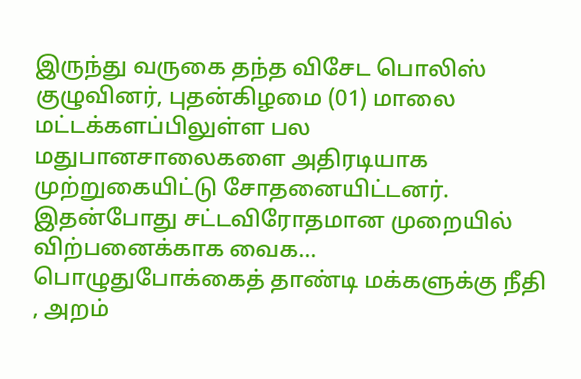இருந்து வருகை தந்த விசேட பொலிஸ் குழுவினர், புதன்கிழமை (01) மாலை மட்டக்களப்பிலுள்ள பல மதுபானசாலைகளை அதிரடியாக முற்றுகையிட்டு சோதனையிட்டனர். இதன்போது சட்டவிரோதமான முறையில் விற்பனைக்காக வைக…
பொழுதுபோக்கைத் தாண்டி மக்களுக்கு நீதி , அறம்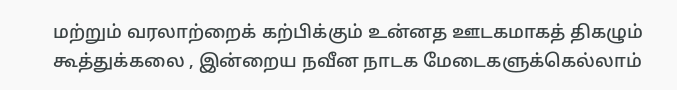மற்றும் வரலாற்றைக் கற்பிக்கும் உன்னத ஊடகமாகத் திகழும் கூத்துக்கலை , இன்றைய நவீன நாடக மேடைகளுக்கெல்லாம்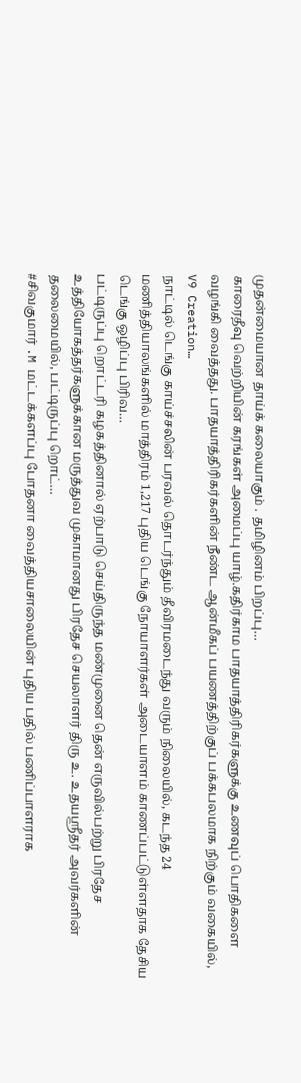முதன்மையான தாய்க் கலையாகும் . தமிழினம் பிறப்பு…
காரைதீவு வெற்றியின் கரங்கள் அமைப்பு யாழ்.கதிர்காம பாதயாத்திரிகர்களுக்கு உணவுப் பொதிகளை வழங்கி வைத்தது. பாதயாத்திரிகர்களின் நீண்ட ஆன்மீகப் பயணத்திற்குப் பக்கபலமாக நிற்கும் வகையில், V9 Creation…
நாட்டில் டெங்கு காய்ச்சலின் பரவல் தொடர்ந்தும் தீவிரமடைந்து வரும் நிலையில், கடந்த 24 மணித்தியாலங்களில் மாத்திரம் 1,217 புதிய டெங்கு நோயாளர்கள் அடையாளம் காணப்பட்டுள்ளதாக தேசிய டெங்கு ஒழிப்பு பிரிவ…
பட்டிருப்பு றொட்டரி கழகத்தினால் ஏற்பாடு செய்திருந்த மண்முனை தென் எருவில்பற்று பிரதேச உத்தியோகத்தர்களுக்கான மருத்துவ முகாமானது பிரதேச செயலாளர் திரு உ. உதயஸ்ரீதர் அவர்களின் தலைமையில், பட்டிருப்பு றொட்…
#சிவகுமார் .M மட்டக்களப்பு போதனா வைத்தியசாலையின் புதிய பதில் பணிப்பாளராக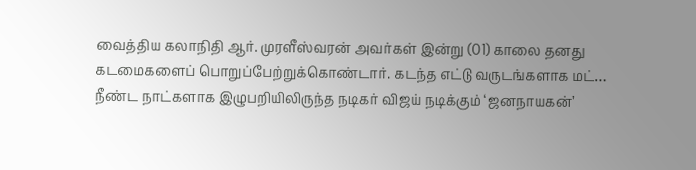வைத்திய கலாநிதி ஆர். முரளீஸ்வரன் அவர்கள் இன்று (01) காலை தனது கடமைகளைப் பொறுப்பேற்றுக்கொண்டார். கடந்த எட்டு வருடங்களாக மட்…
நீண்ட நாட்களாக இழுபறியிலிருந்த நடிகர் விஜய் நடிக்கும் ‘ஜனநாயகன்’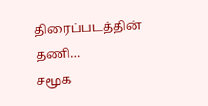திரைப்படத்தின் தணி…
சமூக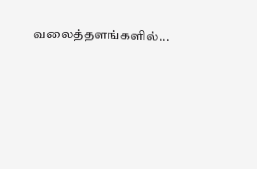வலைத்தளங்களில்...